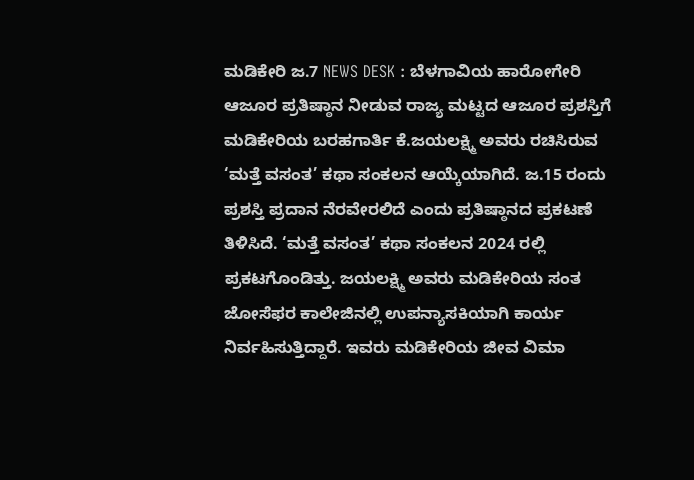ಮಡಿಕೇರಿ ಜ.7 NEWS DESK : ಬೆಳಗಾವಿಯ ಹಾರೋಗೇರಿ ಆಜೂರ ಪ್ರತಿಷ್ಠಾನ ನೀಡುವ ರಾಜ್ಯ ಮಟ್ಟದ ಆಜೂರ ಪ್ರಶಸ್ತಿಗೆ ಮಡಿಕೇರಿಯ ಬರಹಗಾರ್ತಿ ಕೆ.ಜಯಲಕ್ಷ್ಮಿ ಅವರು ರಚಿಸಿರುವ ‘ಮತ್ತೆ ವಸಂತ’ ಕಥಾ ಸಂಕಲನ ಆಯ್ಕೆಯಾಗಿದೆ. ಜ.15 ರಂದು ಪ್ರಶಸ್ತಿ ಪ್ರದಾನ ನೆರವೇರಲಿದೆ ಎಂದು ಪ್ರತಿಷ್ಠಾನದ ಪ್ರಕಟಣೆ ತಿಳಿಸಿದೆ. ‘ಮತ್ತೆ ವಸಂತ’ ಕಥಾ ಸಂಕಲನ 2024 ರಲ್ಲಿ ಪ್ರಕಟಗೊಂಡಿತ್ತು. ಜಯಲಕ್ಷ್ಮಿ ಅವರು ಮಡಿಕೇರಿಯ ಸಂತ ಜೋಸೆಫರ ಕಾಲೇಜಿನಲ್ಲಿ ಉಪನ್ಯಾಸಕಿಯಾಗಿ ಕಾರ್ಯ ನಿರ್ವಹಿಸುತ್ತಿದ್ದಾರೆ. ಇವರು ಮಡಿಕೇರಿಯ ಜೀವ ವಿಮಾ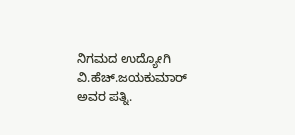ನಿಗಮದ ಉದ್ಯೋಗಿ ವಿ.ಹೆಚ್.ಜಯಕುಮಾರ್ ಅವರ ಪತ್ನಿ.